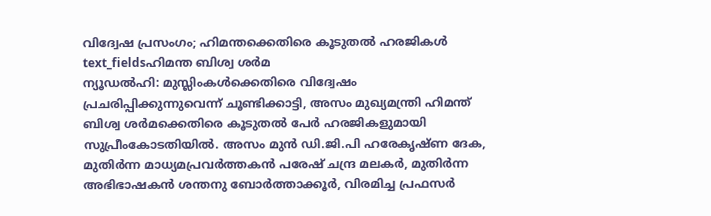വിദ്വേഷ പ്രസംഗം; ഹിമന്തക്കെതിരെ കൂടുതൽ ഹരജികൾ
text_fieldsഹിമന്ത ബിശ്വ ശർമ
ന്യൂഡൽഹി: മുസ്ലിംകൾക്കെതിരെ വിദ്വേഷം പ്രചരിപ്പിക്കുന്നുവെന്ന് ചൂണ്ടിക്കാട്ടി, അസം മുഖ്യമന്ത്രി ഹിമന്ത് ബിശ്വ ശർമക്കെതിരെ കൂടുതൽ പേർ ഹരജികളുമായി സുപ്രീംകോടതിയിൽ. അസം മുൻ ഡി.ജി.പി ഹരേകൃഷ്ണ ദേക, മുതിർന്ന മാധ്യമപ്രവർത്തകൻ പരേഷ് ചന്ദ്ര മലകർ, മുതിർന്ന അഭിഭാഷകൻ ശന്തനു ബോർത്താക്കൂർ, വിരമിച്ച പ്രഫസർ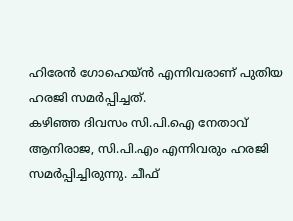ഹിരേൻ ഗോഹെയ്ൻ എന്നിവരാണ് പുതിയ ഹരജി സമർപ്പിച്ചത്.
കഴിഞ്ഞ ദിവസം സി.പി.ഐ നേതാവ് ആനിരാജ, സി.പി.എം എന്നിവരും ഹരജി സമർപ്പിച്ചിരുന്നു. ചീഫ്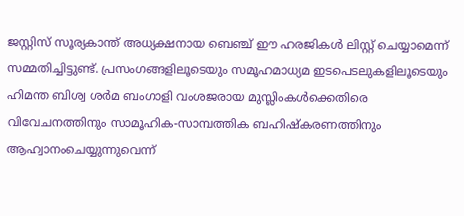ജസ്റ്റിസ് സൂര്യകാന്ത് അധ്യക്ഷനായ ബെഞ്ച് ഈ ഹരജികൾ ലിസ്റ്റ് ചെയ്യാമെന്ന് സമ്മതിച്ചിട്ടുണ്ട്. പ്രസംഗങ്ങളിലൂടെയും സമൂഹമാധ്യമ ഇടപെടലുകളിലൂടെയും ഹിമന്ത ബിശ്വ ശർമ ബംഗാളി വംശജരായ മുസ്ലിംകൾക്കെതിരെ വിവേചനത്തിനും സാമൂഹിക-സാമ്പത്തിക ബഹിഷ്കരണത്തിനും ആഹ്വാനംചെയ്യുന്നുവെന്ന്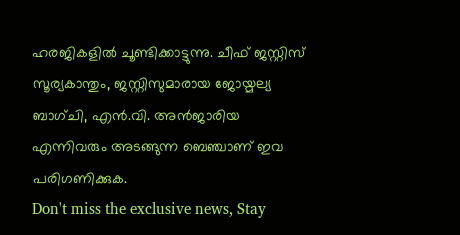ഹരജികളിൽ ചൂണ്ടിക്കാട്ടുന്നു. ചീഫ് ജസ്റ്റിസ് സൂര്യകാന്തും, ജസ്റ്റിസുമാരായ ജോയ്മല്യ ബാഗ്ചി, എൻ.വി. അൻജാരിയ എന്നിവരും അടങ്ങുന്ന ബെഞ്ചാണ് ഇവ പരിഗണിക്കുക.
Don't miss the exclusive news, Stay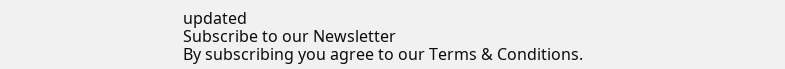updated
Subscribe to our Newsletter
By subscribing you agree to our Terms & Conditions.